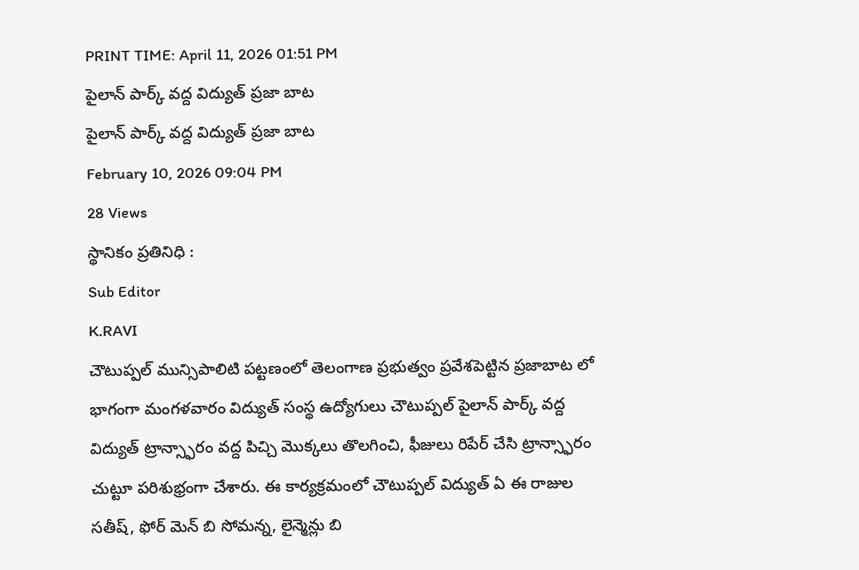PRINT TIME: April 11, 2026 01:51 PM
పైలాన్ పార్క్ వద్ద విద్యుత్ ప్రజా బాట
పైలాన్ పార్క్ వద్ద విద్యుత్ ప్రజా బాట
February 10, 2026 09:04 PM
28 Views
స్థానికం ప్రతినిధి :
Sub Editor
K.RAVI
చౌటుప్పల్ మున్సిపాలిటి పట్టణంలో తెలంగాణ ప్రభుత్వం ప్రవేశపెట్టిన ప్రజాబాట లో భాగంగా మంగళవారం విద్యుత్ సంస్థ ఉద్యోగులు చౌటుప్పల్ పైలాన్ పార్క్ వద్ద విద్యుత్ ట్రాన్స్ఫారం వద్ద పిచ్చి మొక్కలు తొలగించి, ఫీజులు రిపేర్ చేసి ట్రాన్స్ఫారం చుట్టూ పరిశుభ్రంగా చేశారు. ఈ కార్యక్రమంలో చౌటుప్పల్ విద్యుత్ ఏ ఈ రాజుల సతీష్, ఫోర్ మెన్ బి సోమన్న, లైన్మెన్లు బి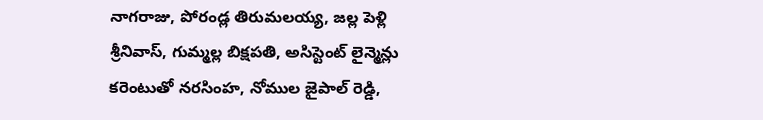నాగరాజు, పోరండ్ల తిరుమలయ్య, జల్ల పెళ్లి శ్రీనివాస్, గుమ్మల్ల బిక్షపతి, అసిస్టెంట్ లైన్మెన్లు కరెంటుతో నరసింహ, నోముల జైపాల్ రెడ్డి,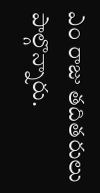ఎం రాజు తదితరులు పాల్గొన్నారు.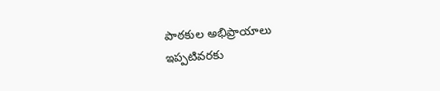పాఠకుల అభిప్రాయాలు
ఇప్పటివరకు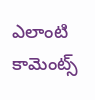ఎలాంటి కామెంట్స్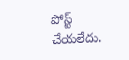పోస్ట్ చేయలేదు.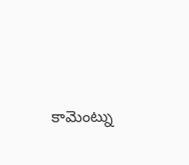కామెంట్ను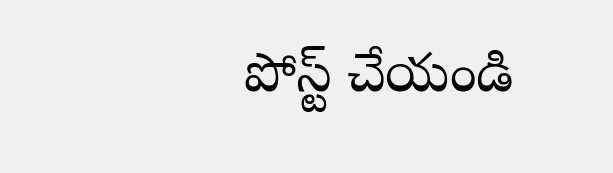పోస్ట్ చేయండి